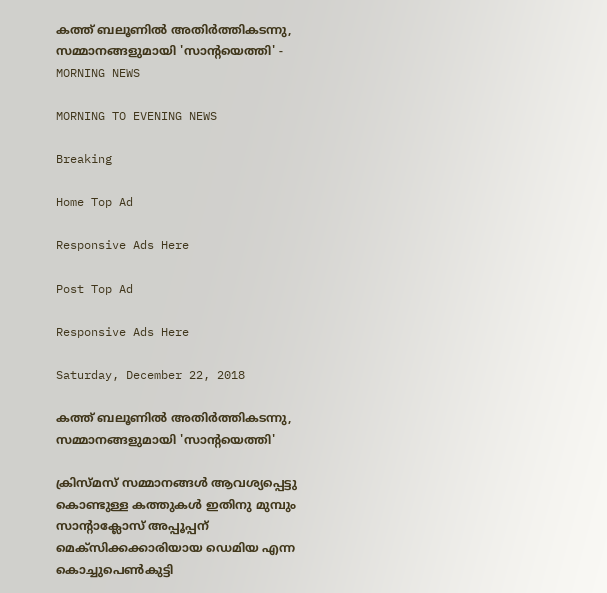കത്ത് ബലൂണില്‍ അതിര്‍ത്തികടന്നു, സമ്മാനങ്ങളുമായി 'സാന്റയെത്തി' - MORNING NEWS

MORNING TO EVENING NEWS

Breaking

Home Top Ad

Responsive Ads Here

Post Top Ad

Responsive Ads Here

Saturday, December 22, 2018

കത്ത് ബലൂണില്‍ അതിര്‍ത്തികടന്നു, സമ്മാനങ്ങളുമായി 'സാന്റയെത്തി'

ക്രിസ്മസ് സമ്മാനങ്ങൾ ആവശ്യപ്പെട്ടു കൊണ്ടുള്ള കത്തുകൾ ഇതിനു മുമ്പും സാന്റാക്ലോസ് അപ്പൂപ്പന് മെക്സിക്കക്കാരിയായ ഡെമിയ എന്ന കൊച്ചുപെൺകുട്ടി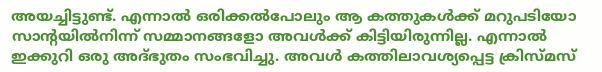അയച്ചിട്ടുണ്ട്. എന്നാൽ ഒരിക്കൽപോലും ആ കത്തുകൾക്ക് മറുപടിയോ സാന്റയിൽനിന്ന് സമ്മാനങ്ങളോ അവൾക്ക് കിട്ടിയിരുന്നില്ല. എന്നാൽ ഇക്കുറി ഒരു അദ്ഭുതം സംഭവിച്ചു. അവൾ കത്തിലാവശ്യപ്പെട്ട ക്രിസ്മസ്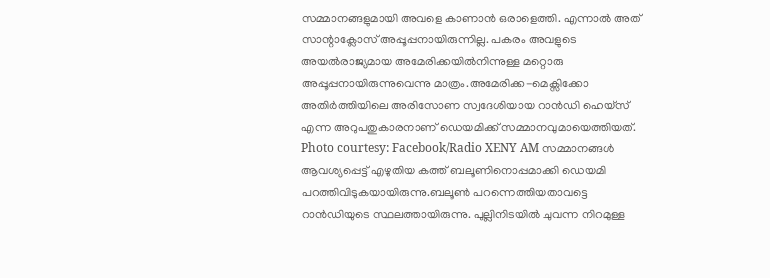സമ്മാനങ്ങളുമായി അവളെ കാണാൻ ഒരാളെത്തി. എന്നാൽ അത് സാന്റാക്ലോസ് അപ്പൂപ്പനായിരുന്നില്ല. പകരം അവളുടെ അയൽരാജ്യമായ അമേരിക്കയിൽനിന്നുള്ള മറ്റൊരു അപ്പൂപ്പനായിരുന്നുവെന്നു മാത്രം.അമേരിക്ക-മെക്സിക്കോ അതിർത്തിയിലെ അരിസോണ സ്വദേശിയായ റാൻഡി ഹെയ്സ് എന്ന അറുപതുകാരനാണ് ഡെയമിക്ക് സമ്മാനവുമായെത്തിയത്. Photo courtesy: Facebook/Radio XENY AM സമ്മാനങ്ങൾ ആവശ്യപ്പെട്ട് എഴുതിയ കത്ത് ബലൂണിനൊപ്പമാക്കി ഡെയമി പറത്തിവിടുകയായിരുന്നു.ബലൂൺ പറന്നെത്തിയതാവട്ടെ റാൻഡിയുടെ സ്ഥലത്തായിരുന്നു. പുല്ലിനിടയിൽ ചുവന്ന നിറമുള്ള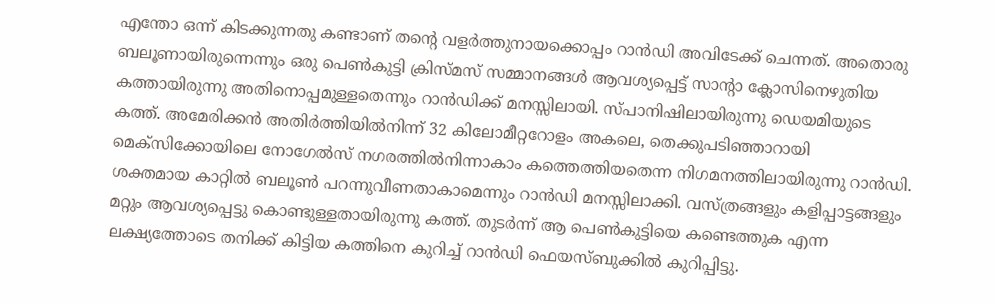എന്തോ ഒന്ന് കിടക്കുന്നതു കണ്ടാണ് തന്റെ വളർത്തുനായക്കൊപ്പം റാൻഡി അവിടേക്ക് ചെന്നത്. അതൊരു ബലൂണായിരുന്നെന്നും ഒരു പെൺകുട്ടി ക്രിസ്മസ് സമ്മാനങ്ങൾ ആവശ്യപ്പെട്ട് സാന്റാ ക്ലോസിനെഴുതിയ കത്തായിരുന്നു അതിനൊപ്പമുള്ളതെന്നും റാൻഡിക്ക് മനസ്സിലായി. സ്പാനിഷിലായിരുന്നു ഡെയമിയുടെ കത്ത്. അമേരിക്കൻ അതിർത്തിയിൽനിന്ന് 32 കിലോമീറ്ററോളം അകലെ, തെക്കുപടിഞ്ഞാറായി മെക്സിക്കോയിലെ നോഗേൽസ് നഗരത്തിൽനിന്നാകാം കത്തെത്തിയതെന്ന നിഗമനത്തിലായിരുന്നു റാൻഡി. ശക്തമായ കാറ്റിൽ ബലൂൺ പറന്നുവീണതാകാമെന്നും റാൻഡി മനസ്സിലാക്കി. വസ്ത്രങ്ങളും കളിപ്പാട്ടങ്ങളും മറ്റും ആവശ്യപ്പെട്ടു കൊണ്ടുള്ളതായിരുന്നു കത്ത്. തുടർന്ന് ആ പെൺകുട്ടിയെ കണ്ടെത്തുക എന്ന ലക്ഷ്യത്തോടെ തനിക്ക് കിട്ടിയ കത്തിനെ കുറിച്ച് റാൻഡി ഫെയസ്ബുക്കിൽ കുറിപ്പിട്ടു.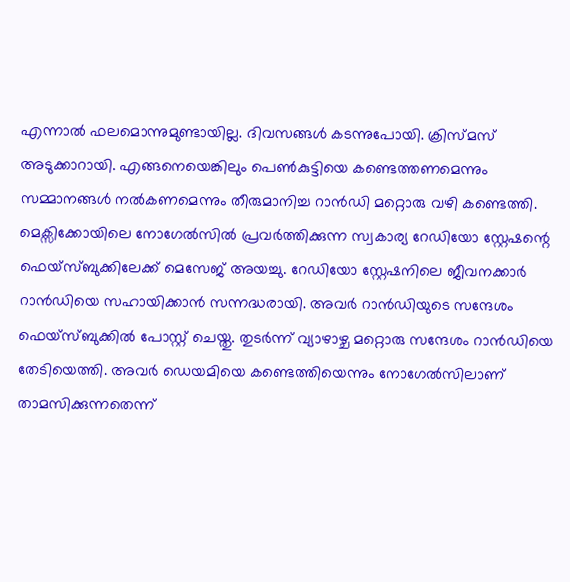എന്നാൽ ഫലമൊന്നുമുണ്ടായില്ല. ദിവസങ്ങൾ കടന്നുപോയി. ക്രിസ്മസ് അടുക്കാറായി. എങ്ങനെയെങ്കിലും പെൺകുട്ടിയെ കണ്ടെത്തണമെന്നും സമ്മാനങ്ങൾ നൽകണമെന്നും തീരുമാനിച്ച റാൻഡി മറ്റൊരു വഴി കണ്ടെത്തി. മെക്സിക്കോയിലെ നോഗേൽസിൽ പ്രവർത്തിക്കുന്ന സ്വകാര്യ റേഡിയോ സ്റ്റേഷന്റെ ഫെയ്സ്ബുക്കിലേക്ക് മെസേജ് അയച്ചു. റേഡിയോ സ്റ്റേഷനിലെ ജീവനക്കാർ റാൻഡിയെ സഹായിക്കാൻ സന്നദ്ധരായി. അവർ റാൻഡിയുടെ സന്ദേശം ഫെയ്സ്ബുക്കിൽ പോസ്റ്റ് ചെയ്തു. തുടർന്ന് വ്യാഴാഴ്ച മറ്റൊരു സന്ദേശം റാൻഡിയെ തേടിയെത്തി. അവർ ഡെയമിയെ കണ്ടെത്തിയെന്നും നോഗേൽസിലാണ് താമസിക്കുന്നതെന്ന്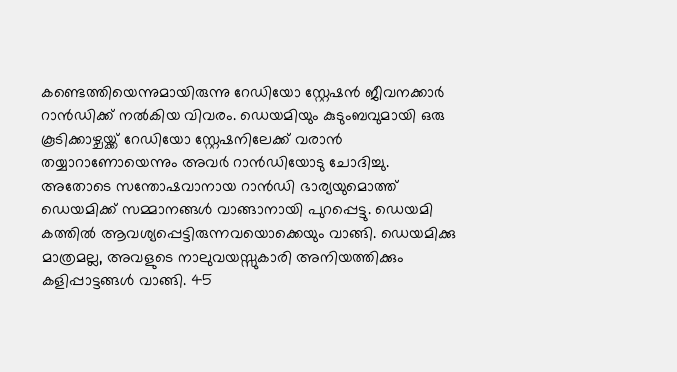കണ്ടെത്തിയെന്നുമായിരുന്നു റേഡിയോ സ്റ്റേഷൻ ജീവനക്കാർ റാൻഡിക്ക് നൽകിയ വിവരം. ഡെയമിയും കുടുംബവുമായി ഒരു കൂടിക്കാഴ്ചയ്ക്ക് റേഡിയോ സ്റ്റേഷനിലേക്ക് വരാൻ തയ്യാറാണോയെന്നും അവർ റാൻഡിയോടു ചോദിച്ചു. അതോടെ സന്തോഷവാനായ റാൻഡി ഭാര്യയുമൊത്ത് ഡെയമിക്ക് സമ്മാനങ്ങൾ വാങ്ങാനായി പുറപ്പെട്ടു. ഡെയമി കത്തിൽ ആവശ്യപ്പെട്ടിരുന്നവയൊക്കെയും വാങ്ങി. ഡെയമിക്കു മാത്രമല്ല, അവളുടെ നാലുവയസ്സുകാരി അനിയത്തിക്കും കളിപ്പാട്ടങ്ങൾ വാങ്ങി. 45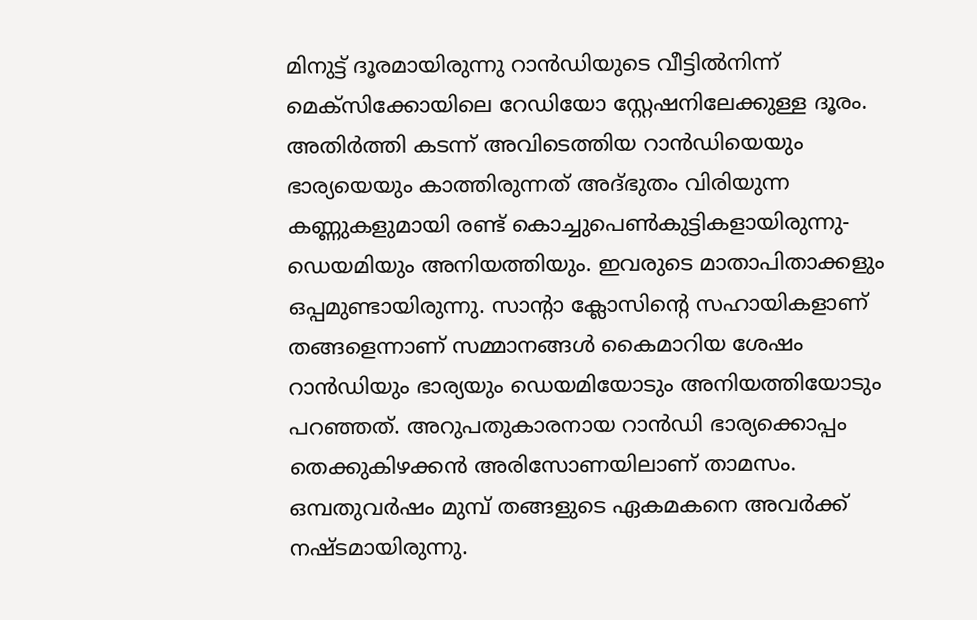മിനുട്ട് ദൂരമായിരുന്നു റാൻഡിയുടെ വീട്ടിൽനിന്ന് മെക്സിക്കോയിലെ റേഡിയോ സ്റ്റേഷനിലേക്കുള്ള ദൂരം. അതിർത്തി കടന്ന് അവിടെത്തിയ റാൻഡിയെയും ഭാര്യയെയും കാത്തിരുന്നത് അദ്ഭുതം വിരിയുന്ന കണ്ണുകളുമായി രണ്ട് കൊച്ചുപെൺകുട്ടികളായിരുന്നു- ഡെയമിയും അനിയത്തിയും. ഇവരുടെ മാതാപിതാക്കളും ഒപ്പമുണ്ടായിരുന്നു. സാന്റാ ക്ലോസിന്റെ സഹായികളാണ് തങ്ങളെന്നാണ് സമ്മാനങ്ങൾ കൈമാറിയ ശേഷം റാൻഡിയും ഭാര്യയും ഡെയമിയോടും അനിയത്തിയോടും പറഞ്ഞത്. അറുപതുകാരനായ റാൻഡി ഭാര്യക്കൊപ്പം തെക്കുകിഴക്കൻ അരിസോണയിലാണ് താമസം. ഒമ്പതുവർഷം മുമ്പ് തങ്ങളുടെ ഏകമകനെ അവർക്ക് നഷ്ടമായിരുന്നു.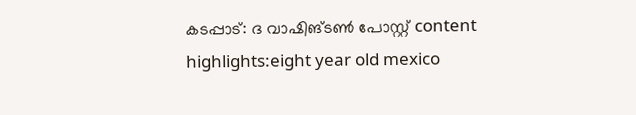കടപ്പാട്: ദ വാഷിങ്ടൺ പോസ്റ്റ് content highlights:eight year old mexico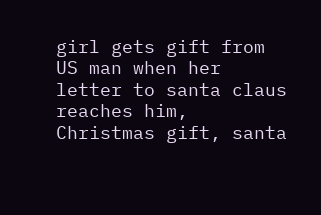girl gets gift from US man when her letter to santa claus reaches him, Christmas gift, santa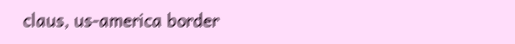claus, us-america border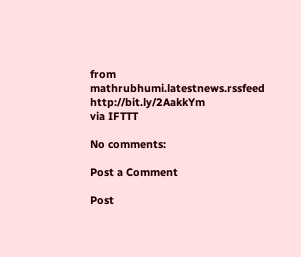from mathrubhumi.latestnews.rssfeed http://bit.ly/2AakkYm
via IFTTT

No comments:

Post a Comment

Post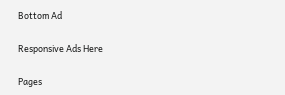Bottom Ad

Responsive Ads Here

Pages